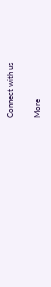Connect with us

More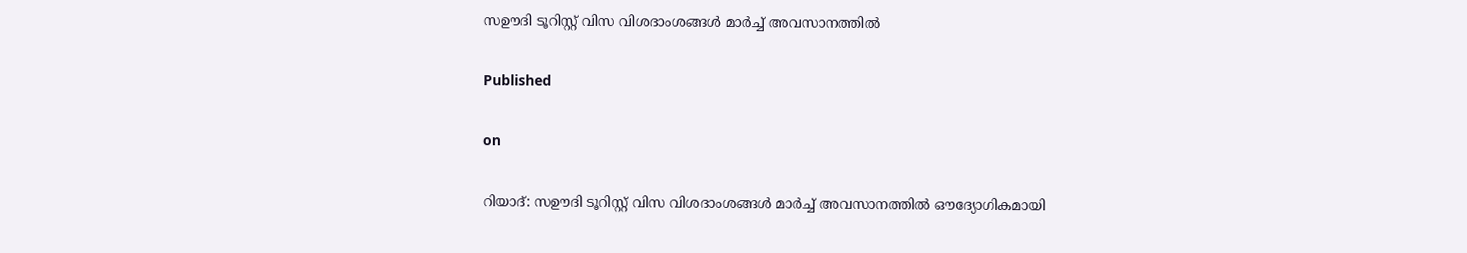സഊദി ടൂറിസ്റ്റ് വിസ വിശദാംശങ്ങള്‍ മാര്‍ച്ച് അവസാനത്തില്‍

Published

on

റിയാദ്: സഊദി ടൂറിസ്റ്റ് വിസ വിശദാംശങ്ങള്‍ മാര്‍ച്ച് അവസാനത്തില്‍ ഔദ്യോഗികമായി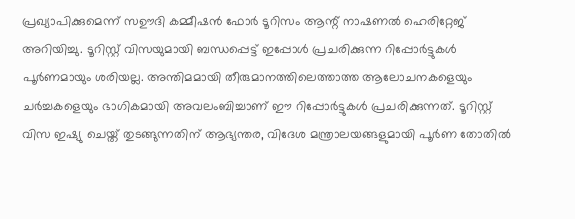പ്രഖ്യാപിക്കുമെന്ന് സഊദി കമ്മീഷന്‍ ഫോര്‍ ടൂറിസം ആന്റ് നാഷണല്‍ ഹെരിറ്റേജ് അറിയിച്ചു. ടൂറിസ്റ്റ് വിസയുമായി ബന്ധപ്പെട്ട് ഇപ്പോള്‍ പ്രചരിക്കുന്ന റിപ്പോര്‍ട്ടുകള്‍ പൂര്‍ണമായും ശരിയല്ല. അന്തിമമായി തീരുമാനത്തിലെത്താത്ത ആലോചനകളെയും ചര്‍ച്ചകളെയും ഭാഗികമായി അവലംബിച്ചാണ് ഈ റിപ്പോര്‍ട്ടുകള്‍ പ്രചരിക്കുന്നത്. ടൂറിസ്റ്റ് വിസ ഇഷ്യു ചെയ്ത് തുടങ്ങുന്നതിന് ആഭ്യന്തര, വിദേശ മന്ത്രാലയങ്ങളുമായി പൂര്‍ണ തോതില്‍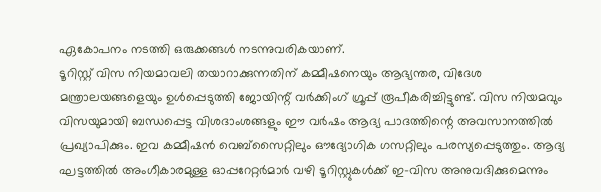ഏകോപനം നടത്തി ഒരുക്കങ്ങള്‍ നടന്നുവരികയാണ്.
ടൂറിസ്റ്റ് വിസ നിയമാവലി തയാറാക്കുന്നതിന് കമ്മീഷനെയും ആഭ്യന്തര, വിദേശ മന്ത്രാലയങ്ങളെയും ഉള്‍പ്പെടുത്തി ജോയിന്റ് വര്‍ക്കിംഗ് ഗ്രൂപ്പ് രൂപീകരിച്ചിട്ടുണ്ട്. വിസ നിയമവും വിസയുമായി ബന്ധപ്പെട്ട വിശദാംശങ്ങളും ഈ വര്‍ഷം ആദ്യ പാദത്തിന്റെ അവസാനത്തില്‍ പ്രഖ്യാപിക്കും. ഇവ കമ്മീഷന്‍ വെബ്‌സൈറ്റിലും ഔദ്യോഗിക ഗസറ്റിലും പരസ്യപ്പെടുത്തും. ആദ്യ ഘട്ടത്തില്‍ അംഗീകാരമുള്ള ഓപ്പറേറ്റര്‍മാര്‍ വഴി ടൂറിസ്റ്റുകള്‍ക്ക് ഇ-വിസ അനുവദിക്കുമെന്നും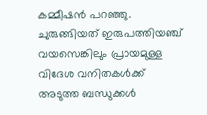കമ്മീഷന്‍ പറഞ്ഞു.
ചുരുങ്ങിയത് ഇരുപത്തിയഞ്ച് വയസെങ്കിലും പ്രായമുള്ള വിദേശ വനിതകള്‍ക്ക് അടുത്ത ബന്ധുക്കള്‍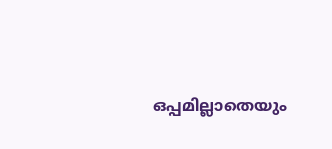ഒപ്പമില്ലാതെയും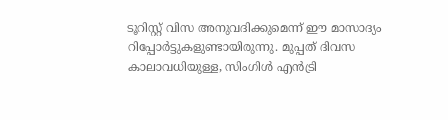ടൂറിസ്റ്റ് വിസ അനുവദിക്കുമെന്ന് ഈ മാസാദ്യം റിപ്പോര്‍ട്ടുകളുണ്ടായിരുന്നു. മുപ്പത് ദിവസ കാലാവധിയുള്ള, സിംഗിള്‍ എന്‍ട്രി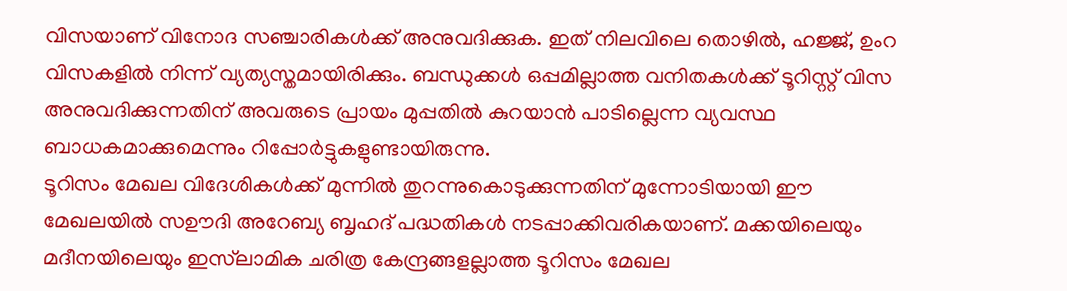വിസയാണ് വിനോദ സഞ്ചാരികള്‍ക്ക് അനുവദിക്കുക. ഇത് നിലവിലെ തൊഴില്‍, ഹജ്ജ്, ഉംറ വിസകളില്‍ നിന്ന് വ്യത്യസ്തമായിരിക്കും. ബന്ധുക്കള്‍ ഒപ്പമില്ലാത്ത വനിതകള്‍ക്ക് ടൂറിസ്റ്റ് വിസ അനുവദിക്കുന്നതിന് അവരുടെ പ്രായം മുപ്പതില്‍ കുറയാന്‍ പാടില്ലെന്ന വ്യവസ്ഥ ബാധകമാക്കുമെന്നും റിപ്പോര്‍ട്ടുകളുണ്ടായിരുന്നു.
ടൂറിസം മേഖല വിദേശികള്‍ക്ക് മുന്നില്‍ തുറന്നുകൊടുക്കുന്നതിന് മുന്നോടിയായി ഈ മേഖലയില്‍ സഊദി അറേബ്യ ബൃഹദ് പദ്ധതികള്‍ നടപ്പാക്കിവരികയാണ്. മക്കയിലെയും മദീനയിലെയും ഇസ്‌ലാമിക ചരിത്ര കേന്ദ്രങ്ങളല്ലാത്ത ടൂറിസം മേഖല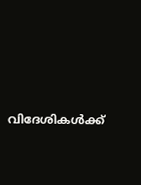വിദേശികള്‍ക്ക്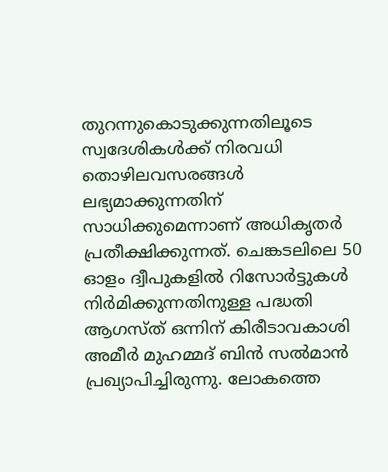തുറന്നുകൊടുക്കുന്നതിലൂടെ സ്വദേശികള്‍ക്ക് നിരവധി തൊഴിലവസരങ്ങള്‍ ലഭ്യമാക്കുന്നതിന് സാധിക്കുമെന്നാണ് അധികൃതര്‍ പ്രതീക്ഷിക്കുന്നത്. ചെങ്കടലിലെ 50 ഓളം ദ്വീപുകളില്‍ റിസോര്‍ട്ടുകള്‍ നിര്‍മിക്കുന്നതിനുള്ള പദ്ധതി ആഗസ്ത് ഒന്നിന് കിരീടാവകാശി അമീര്‍ മുഹമ്മദ് ബിന്‍ സല്‍മാന്‍ പ്രഖ്യാപിച്ചിരുന്നു. ലോകത്തെ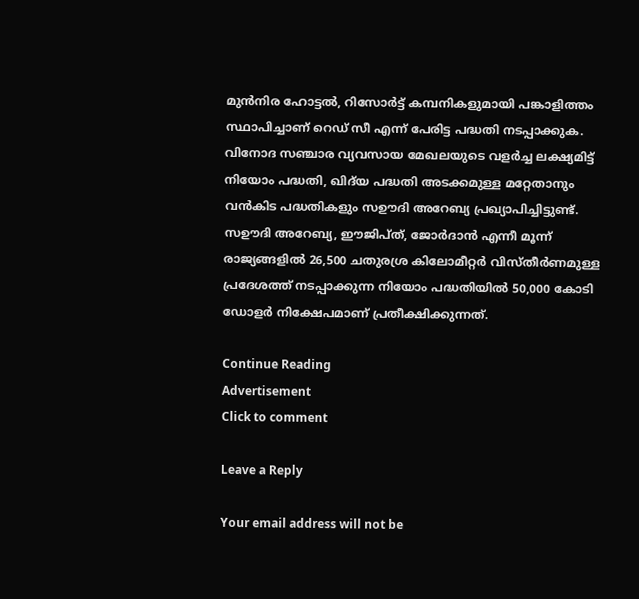മുന്‍നിര ഹോട്ടല്‍, റിസോര്‍ട്ട് കമ്പനികളുമായി പങ്കാളിത്തം സ്ഥാപിച്ചാണ് റെഡ് സീ എന്ന് പേരിട്ട പദ്ധതി നടപ്പാക്കുക. വിനോദ സഞ്ചാര വ്യവസായ മേഖലയുടെ വളര്‍ച്ച ലക്ഷ്യമിട്ട് നിയോം പദ്ധതി, ഖിദ്‌യ പദ്ധതി അടക്കമുള്ള മറ്റേതാനും വന്‍കിട പദ്ധതികളും സഊദി അറേബ്യ പ്രഖ്യാപിച്ചിട്ടുണ്ട്. സഊദി അറേബ്യ, ഈജിപ്ത്, ജോര്‍ദാന്‍ എന്നീ മൂന്ന് രാജ്യങ്ങളില്‍ 26,500 ചതുരശ്ര കിലോമീറ്റര്‍ വിസ്തീര്‍ണമുള്ള പ്രദേശത്ത് നടപ്പാക്കുന്ന നിയോം പദ്ധതിയില്‍ 50,000 കോടി ഡോളര്‍ നിക്ഷേപമാണ് പ്രതീക്ഷിക്കുന്നത്.

Continue Reading
Advertisement
Click to comment

Leave a Reply

Your email address will not be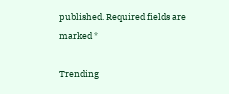published. Required fields are marked *

Trending